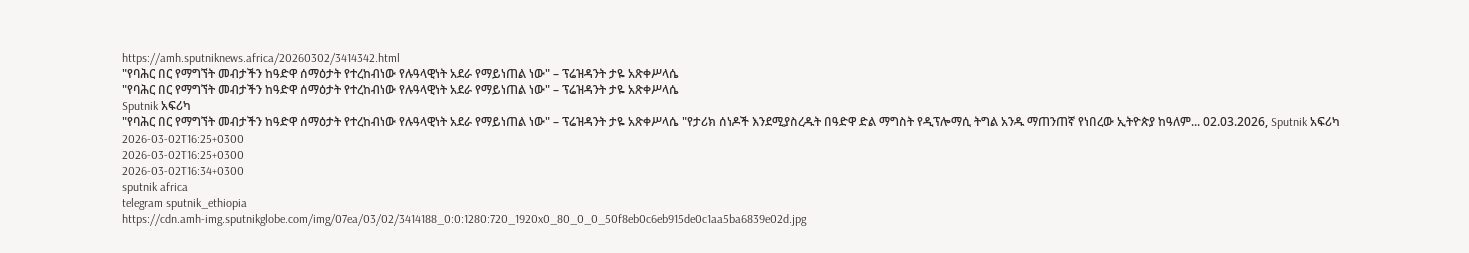https://amh.sputniknews.africa/20260302/3414342.html
"የባሕር በር የማግኘት መብታችን ከዓድዋ ሰማዕታት የተረከብነው የሉዓላዊነት አደራ የማይነጠል ነው" – ፕሬዝዳንት ታዬ አጽቀሥላሴ
"የባሕር በር የማግኘት መብታችን ከዓድዋ ሰማዕታት የተረከብነው የሉዓላዊነት አደራ የማይነጠል ነው" – ፕሬዝዳንት ታዬ አጽቀሥላሴ
Sputnik አፍሪካ
"የባሕር በር የማግኘት መብታችን ከዓድዋ ሰማዕታት የተረከብነው የሉዓላዊነት አደራ የማይነጠል ነው" – ፕሬዝዳንት ታዬ አጽቀሥላሴ "የታሪክ ሰነዶች እንደሚያስረዱት በዓድዋ ድል ማግስት የዲፕሎማሲ ትግል አንዱ ማጠንጠኛ የነበረው ኢትዮጵያ ከዓለም... 02.03.2026, Sputnik አፍሪካ
2026-03-02T16:25+0300
2026-03-02T16:25+0300
2026-03-02T16:34+0300
sputnik africa
telegram sputnik_ethiopia
https://cdn.amh-img.sputnikglobe.com/img/07ea/03/02/3414188_0:0:1280:720_1920x0_80_0_0_50f8eb0c6eb915de0c1aa5ba6839e02d.jpg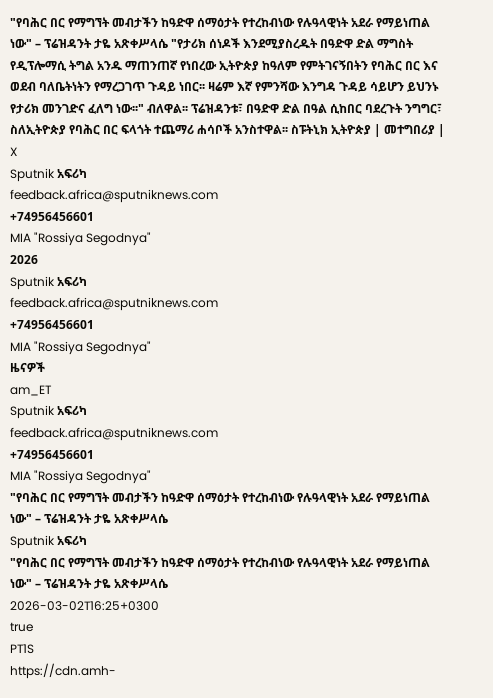"የባሕር በር የማግኘት መብታችን ከዓድዋ ሰማዕታት የተረከብነው የሉዓላዊነት አደራ የማይነጠል ነው" – ፕሬዝዳንት ታዬ አጽቀሥላሴ "የታሪክ ሰነዶች እንደሚያስረዱት በዓድዋ ድል ማግስት የዲፕሎማሲ ትግል አንዱ ማጠንጠኛ የነበረው ኢትዮጵያ ከዓለም የምትገናኝበትን የባሕር በር እና ወደብ ባለቤትነትን የማረጋገጥ ጉዳይ ነበር፡፡ ዛሬም እኛ የምንሻው እንግዳ ጉዳይ ሳይሆን ይህንኑ የታሪክ መንገድና ፈለግ ነው፡፡" ብለዋል፡፡ ፕሬዝዳንቱ፣ በዓድዋ ድል በዓል ሲከበር ባደረጉት ንግግር፣ ስለኢትዮጵያ የባሕር በር ፍላጎት ተጨማሪ ሐሳቦች አንስተዋል፡፡ ስፑትኒክ ኢትዮጵያ | መተግበሪያ | X
Sputnik አፍሪካ
feedback.africa@sputniknews.com
+74956456601
MIA "Rossiya Segodnya"
2026
Sputnik አፍሪካ
feedback.africa@sputniknews.com
+74956456601
MIA "Rossiya Segodnya"
ዜናዎች
am_ET
Sputnik አፍሪካ
feedback.africa@sputniknews.com
+74956456601
MIA "Rossiya Segodnya"
"የባሕር በር የማግኘት መብታችን ከዓድዋ ሰማዕታት የተረከብነው የሉዓላዊነት አደራ የማይነጠል ነው" – ፕሬዝዳንት ታዬ አጽቀሥላሴ
Sputnik አፍሪካ
"የባሕር በር የማግኘት መብታችን ከዓድዋ ሰማዕታት የተረከብነው የሉዓላዊነት አደራ የማይነጠል ነው" – ፕሬዝዳንት ታዬ አጽቀሥላሴ
2026-03-02T16:25+0300
true
PT1S
https://cdn.amh-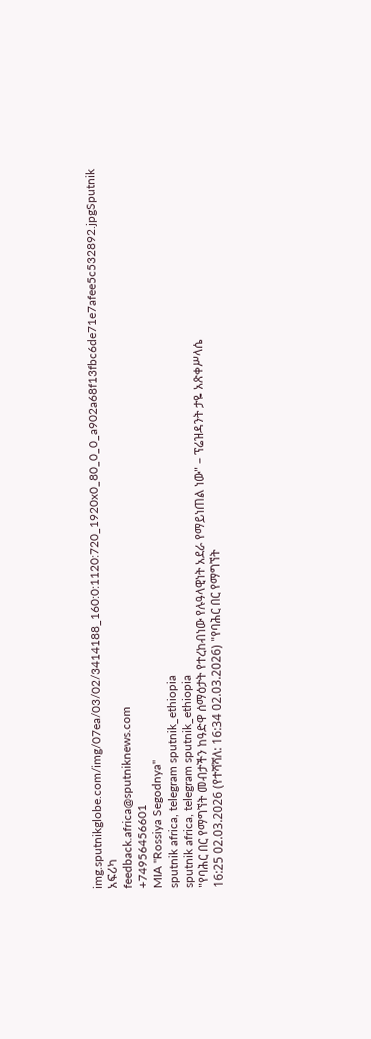img.sputnikglobe.com/img/07ea/03/02/3414188_160:0:1120:720_1920x0_80_0_0_a902a68f13fbc6de71e7afee5c532892.jpgSputnik አፍሪካ
feedback.africa@sputniknews.com
+74956456601
MIA "Rossiya Segodnya"
sputnik africa, telegram sputnik_ethiopia
sputnik africa, telegram sputnik_ethiopia
"የባሕር በር የማግኘት መብታችን ከዓድዋ ሰማዕታት የተረከብነው የሉዓላዊነት አደራ የማይነጠል ነው" – ፕሬዝዳንት ታዬ አጽቀሥላሴ
16:25 02.03.2026 (የተሻሻለ: 16:34 02.03.2026) "የባሕር በር የማግኘት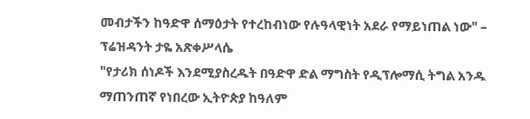መብታችን ከዓድዋ ሰማዕታት የተረከብነው የሉዓላዊነት አደራ የማይነጠል ነው" – ፕሬዝዳንት ታዬ አጽቀሥላሴ
"የታሪክ ሰነዶች እንደሚያስረዱት በዓድዋ ድል ማግስት የዲፕሎማሲ ትግል አንዱ ማጠንጠኛ የነበረው ኢትዮጵያ ከዓለም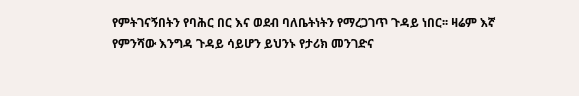የምትገናኝበትን የባሕር በር እና ወደብ ባለቤትነትን የማረጋገጥ ጉዳይ ነበር፡፡ ዛሬም እኛ የምንሻው እንግዳ ጉዳይ ሳይሆን ይህንኑ የታሪክ መንገድና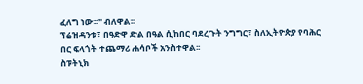ፈለግ ነው፡፡" ብለዋል፡፡
ፕሬዝዳንቱ፣ በዓድዋ ድል በዓል ሲከበር ባደረጉት ንግግር፣ ስለኢትዮጵያ የባሕር በር ፍላጎት ተጨማሪ ሐሳቦች አንስተዋል፡፡
ስፑትኒክ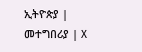ኢትዮጵያ | መተግበሪያ | X